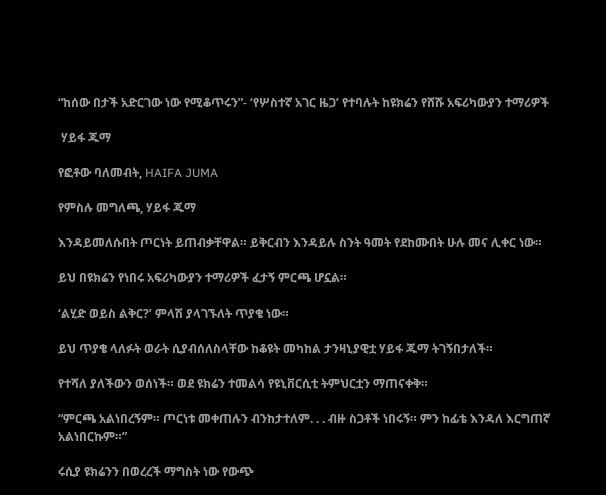“ከሰው በታች አድርገው ነው የሚቆጥሩን”- ‘የሦስተኛ አገር ዜጋ’ የተባሉት ከዩክሬን የሸሹ አፍሪካውያን ተማሪዎች

 ሃይፋ ጁማ

የፎቶው ባለመብት, HAIFA JUMA

የምስሉ መግለጫ, ሃይፋ ጁማ

እንዳይመለሱበት ጦርነት ይጠብቃቸዋል። ይቅርብን እንዳይሉ ስንት ዓመት የደከሙበት ሁሉ መና ሊቀር ነው።

ይህ በዩክሬን የነበሩ አፍሪካውያን ተማሪዎች ፈታኝ ምርጫ ሆኗል።

‘ልሂድ ወይስ ልቅር?’ ምላሽ ያላገኙለት ጥያቄ ነው።

ይህ ጥያቄ ላለፉት ወራት ሲያብሰለስላቸው ከቆዩት መካከል ታንዛኒያዊቷ ሃይፋ ጁማ ትገኝበታለች።

የተሻለ ያለችውን ወሰነች። ወደ ዩክሬን ተመልሳ የዩኒቨርሲቲ ትምህርቷን ማጠናቀቅ።

“ምርጫ አልነበረኝም። ጦርነቱ መቀጠሉን ብንከታተለም. . . ብዙ ስጋቶች ነበሩኝ። ምን ከፊቴ እንዳለ እርግጠኛ አልነበርኩም።”

ሩሲያ ዩክሬንን በወረረች ማግስት ነው የውጭ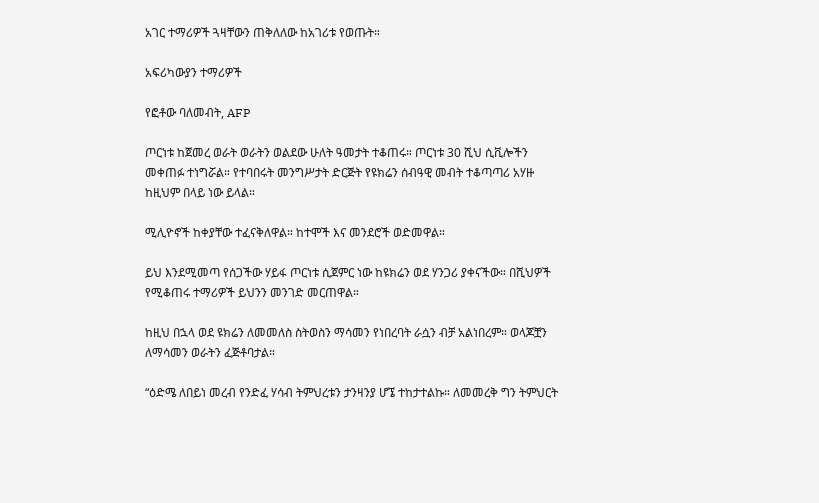አገር ተማሪዎች ጓዛቸውን ጠቅለለው ከአገሪቱ የወጡት።

አፍሪካውያን ተማሪዎች

የፎቶው ባለመብት, AFP

ጦርነቱ ከጀመረ ወራት ወራትን ወልደው ሁለት ዓመታት ተቆጠሩ። ጦርነቱ 30 ሺህ ሲቪሎችን መቀጠፉ ተነግሯል። የተባበሩት መንግሥታት ድርጅት የዩክሬን ሰብዓዊ መብት ተቆጣጣሪ አሃዙ ከዚህም በላይ ነው ይላል።

ሚሊዮኖች ከቀያቸው ተፈናቅለዋል። ከተሞች እና መንደሮች ወድመዋል።

ይህ እንደሚመጣ የሰጋችው ሃይፋ ጦርነቱ ሲጀምር ነው ከዩክሬን ወደ ሃንጋሪ ያቀናችው። በሺህዎች የሚቆጠሩ ተማሪዎች ይህንን መንገድ መርጠዋል።

ከዚህ በኋላ ወደ ዩክሬን ለመመለስ ስትወስን ማሳመን የነበረባት ራሷን ብቻ አልነበረም። ወላጆቿን ለማሳመን ወራትን ፈጅቶባታል።

“ዕድሜ ለበይነ መረብ የንድፈ ሃሳብ ትምህረቱን ታንዛንያ ሆኜ ተከታተልኩ። ለመመረቅ ግን ትምህርት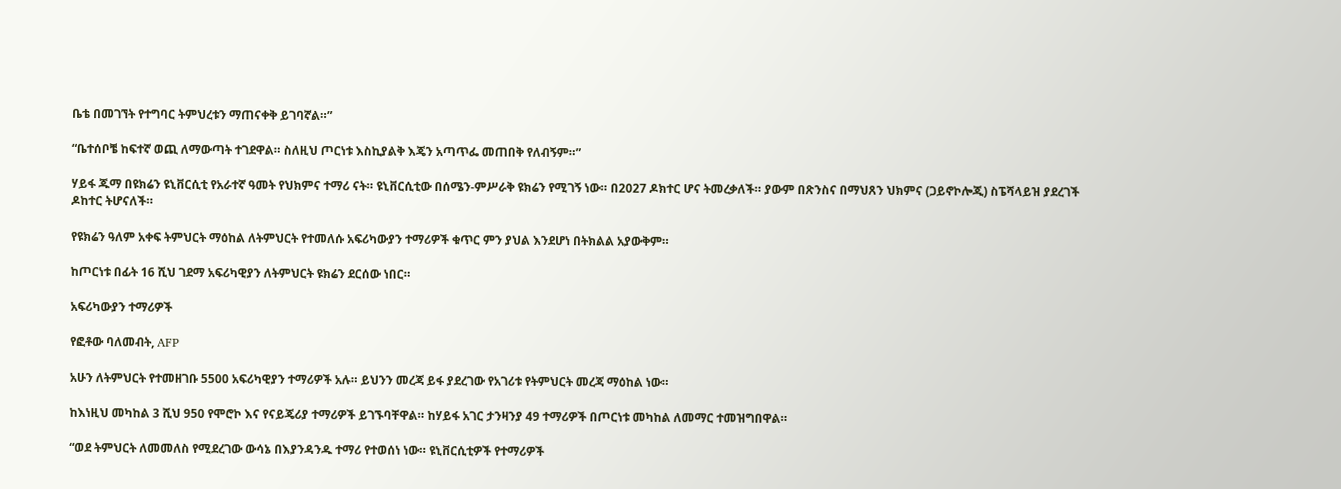ቤቴ በመገኘት የተግባር ትምህረቱን ማጠናቀቅ ይገባኛል።”

“ቤተሰቦቼ ከፍተኛ ወጪ ለማውጣት ተገደዋል። ስለዚህ ጦርነቱ እስኪያልቅ እጄን አጣጥፌ መጠበቅ የለብኝም።”

ሃይፋ ጁማ በዩክሬን ዩኒቨርሲቲ የአራተኛ ዓመት የህክምና ተማሪ ናት። ዩኒቨርሲቲው በሰሜን-ምሥራቅ ዩክሬን የሚገኝ ነው። በ2027 ዶክተር ሆና ትመረቃለች። ያውም በጽንስና በማህጸን ህክምና (ጋይኖኮሎጂ) ስፔሻላይዝ ያደረገች ዶከተር ትሆናለች።

የዩክሬን ዓለም አቀፍ ትምህርት ማዕከል ለትምህርት የተመለሱ አፍሪካውያን ተማሪዎች ቁጥር ምን ያህል እንደሆነ በትክልል አያውቅም።

ከጦርነቱ በፊት 16 ሺህ ገደማ አፍሪካዊያን ለትምህርት ዩክሬን ደርሰው ነበር።

አፍሪካውያን ተማሪዎች

የፎቶው ባለመብት, AFP

አሁን ለትምህርት የተመዘገቡ 5500 አፍሪካዊያን ተማሪዎች አሉ። ይህንን መረጃ ይፋ ያደረገው የአገሪቱ የትምህርት መረጃ ማዕከል ነው።

ከእነዚህ መካከል 3 ሺህ 950 የሞሮኮ እና የናይጄሪያ ተማሪዎች ይገኙባቸዋል። ከሃይፋ አገር ታንዛንያ 49 ተማሪዎች በጦርነቱ መካከል ለመማር ተመዝግበዋል።

“ወደ ትምህርት ለመመለስ የሚደረገው ውሳኔ በእያንዳንዱ ተማሪ የተወሰነ ነው። ዩኒቨርሲቲዎች የተማሪዎች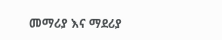መማሪያ እና ማደሪያ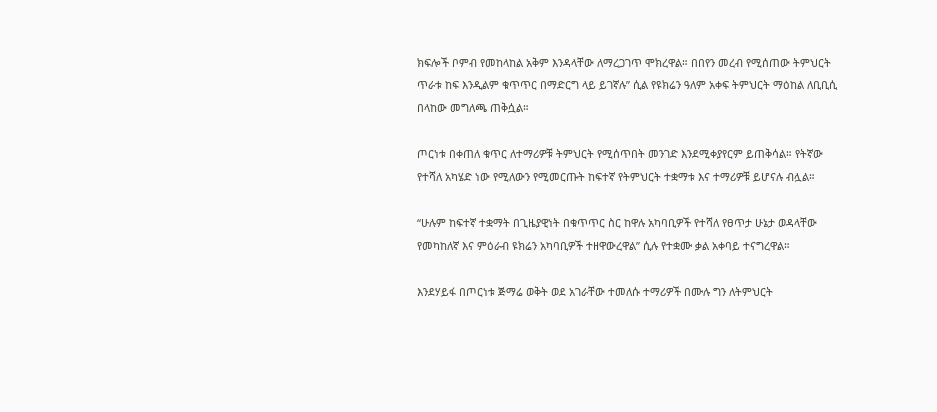ክፍሎች ቦምብ የመከላከል አቅም እንዳላቸው ለማረጋገጥ ሞክረዋል። በበየን መረብ የሚሰጠው ትምህርት ጥራቱ ከፍ እንዲልም ቁጥጥር በማድርግ ላይ ይገኛሉ” ሲል የዩክሬን ዓለም አቀፍ ትምህርት ማዕከል ለቢቢሲ በላከው መግለጫ ጠቅሷል።

ጦርነቱ በቀጠለ ቁጥር ለተማሪዎቹ ትምህርት የሚሰጥበት መንገድ እንደሚቀያየርም ይጠቅሳል። የትኛው የተሻለ አካሄድ ነው የሚለውን የሚመርጡት ከፍተኛ የትምህርት ተቋማቱ እና ተማሪዎቹ ይሆናሉ ብሏል።

“ሁሉም ከፍተኛ ተቋማት በጊዜያዊነት በቁጥጥር ስር ከዋሉ አካባቢዎች የተሻለ የፀጥታ ሁኔታ ወዳላቸው የመካከለኛ እና ምዕራብ ዩክሬን አካባቢዎች ተዘዋውረዋል” ሲሉ የተቋሙ ቃል አቀባይ ተናግረዋል።

እንደሃይፋ በጦርነቱ ጅማሬ ወቅት ወደ አገራቸው ተመለሱ ተማሪዎች በሙሉ ግን ለትምህርት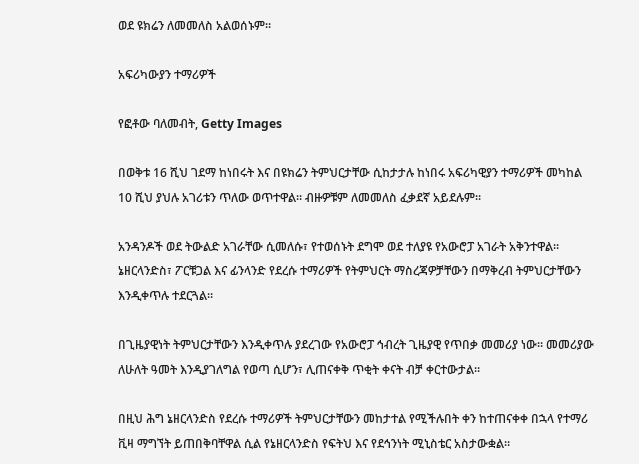ወደ ዩክሬን ለመመለስ አልወሰኑም።

አፍሪካውያን ተማሪዎች

የፎቶው ባለመብት, Getty Images

በወቅቱ 16 ሺህ ገደማ ከነበሩት እና በዩክሬን ትምህርታቸው ሲከታታሉ ከነበሩ አፍሪካዊያን ተማሪዎች መካከል 10 ሺህ ያህሉ አገሪቱን ጥለው ወጥተዋል። ብዙዎቹም ለመመለስ ፈቃደኛ አይደሉም።

አንዳንዶች ወደ ትውልድ አገራቸው ሲመለሱ፣ የተወሰኑት ደግሞ ወደ ተለያዩ የአውሮፓ አገራት አቅንተዋል። ኔዘርላንድስ፣ ፖርቹጋል እና ፊንላንድ የደረሱ ተማሪዎች የትምህርት ማስረጃዎቻቸውን በማቅረብ ትምህርታቸውን እንዲቀጥሉ ተደርጓል።

በጊዜያዊነት ትምህርታቸውን እንዲቀጥሉ ያደረገው የአውሮፓ ኅብረት ጊዜያዊ የጥበቃ መመሪያ ነው። መመሪያው ለሁለት ዓመት እንዲያገለግል የወጣ ሲሆን፣ ሊጠናቀቅ ጥቂት ቀናት ብቻ ቀርተውታል።

በዚህ ሕግ ኔዘርላንድስ የደረሱ ተማሪዎች ትምህርታቸውን መከታተል የሚችሉበት ቀን ከተጠናቀቀ በኋላ የተማሪ ቪዛ ማግኘት ይጠበቅባቸዋል ሲል የኔዘርላንድስ የፍትህ እና የደኅንነት ሚኒስቴር አስታውቋል።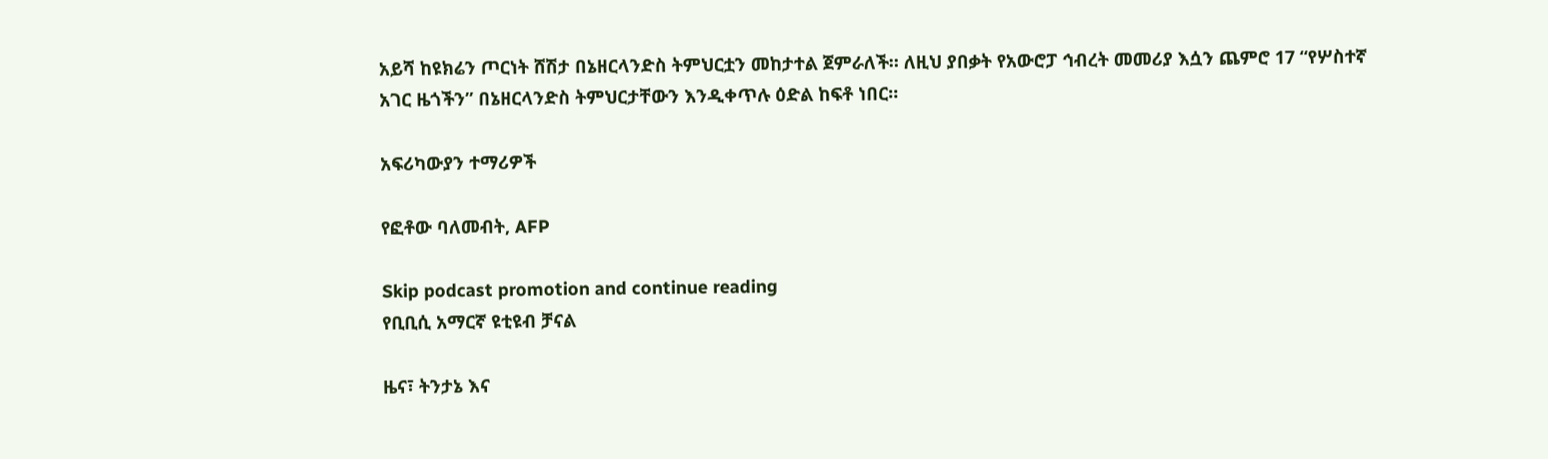አይሻ ከዩክሬን ጦርነት ሸሽታ በኔዘርላንድስ ትምህርቷን መከታተል ጀምራለች። ለዚህ ያበቃት የአውሮፓ ኅብረት መመሪያ እሷን ጨምሮ 17 “የሦስተኛ አገር ዜጎችን” በኔዘርላንድስ ትምህርታቸውን እንዲቀጥሉ ዕድል ከፍቶ ነበር።

አፍሪካውያን ተማሪዎች

የፎቶው ባለመብት, AFP

Skip podcast promotion and continue reading
የቢቢሲ አማርኛ ዩቲዩብ ቻናል

ዜና፣ ትንታኔ እና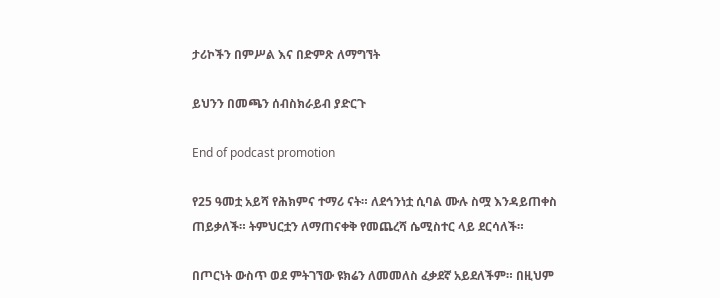ታሪኮችን በምሥል እና በድምጽ ለማግኘት

ይህንን በመጫን ሰብስክራይብ ያድርጉ

End of podcast promotion

የ25 ዓመቷ አይሻ የሕክምና ተማሪ ናት። ለደኅንነቷ ሲባል ሙሉ ስሟ እንዳይጠቀስ ጠይቃለች። ትምህርቷን ለማጠናቀቅ የመጨረሻ ሴሚስተር ላይ ደርሳለች።

በጦርነት ውስጥ ወደ ምትገኘው ዩክሬን ለመመለስ ፈቃደኛ አይደለችም። በዚህም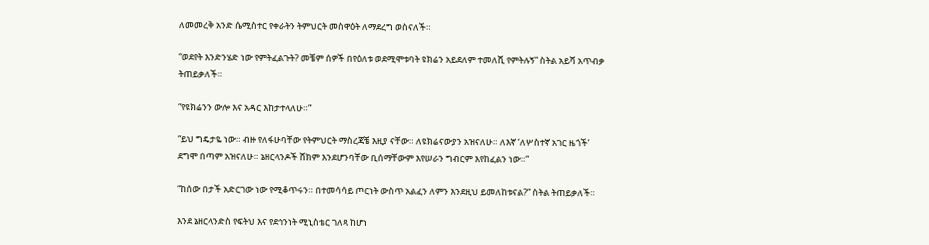ለመመረቅ አንድ ሴሚስተር የቀራትን ትምህርት መስዋዕት ለማደረግ ወስናለች።

“ወደየት እንድንሄድ ነው የምትፈልጉት? መቼም ሰዎች በየዕለቱ ወደሚሞቱባት ዩክሬን አይደለም ተመለሺ የምትሉኝ” ስትል አይሻ አጥብቃ ትጠይቃለች።

“የዩክሬንን ውሎ እና አዳር እከታተላለሁ።”

“ይህ ግዴታዬ ነው። ብዙ የለፋሁባቸው የትምህርት ማስረጃቼ እዚያ ናቸው። ለዩክሬናውያን አዝናለሁ። ለእኛ ‘ለሦስተኛ አገር ዜጎች’ ደግሞ በጣም አዝናለሁ። ኔዘርላንዶች ሸክም እንደሆንባቸው ቢሰማቸውም እየሠራን ግብርም እየከፈልን ነው።”

“ከሰው በታች አድርገው ነው የሚቆጥሩን። በተመሳሳይ ጦርነት ውስጥ አልፈን ለምን እንደዚህ ይመለከቱናል?” ስትል ትጠይቃለች።

እንደ ኔዘርላንድስ የፍትህ እና የደኅንነት ሚኒስቴር ገለጻ ከሆነ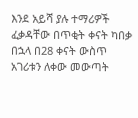እንደ አይሻ ያሉ ተማሪዎች ፈቃዳቸው በጥቂት ቀናት ካበቃ በኋላ በ28 ቀናት ውስጥ አገሪቱን ለቀው መውጣት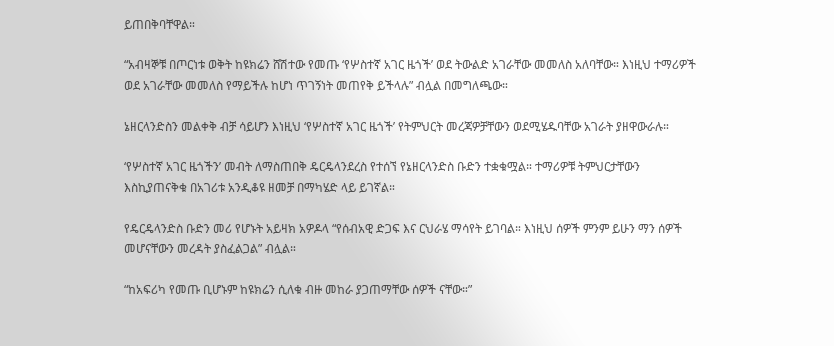ይጠበቅባቸዋል።

“አብዛኞቹ በጦርነቱ ወቅት ከዩክሬን ሸሽተው የመጡ ‘የሦስተኛ አገር ዜጎች’ ወደ ትውልድ አገራቸው መመለስ አለባቸው። እነዚህ ተማሪዎች ወደ አገራቸው መመለስ የማይችሉ ከሆነ ጥገኝነት መጠየቅ ይችላሉ” ብሏል በመግለጫው።

ኔዘርላንድስን መልቀቅ ብቻ ሳይሆን እነዚህ ‘የሦስተኛ አገር ዜጎች’ የትምህርት መረጃዎቻቸውን ወደሚሄዱባቸው አገራት ያዘዋውራሉ።

‘የሦስተኛ አገር ዜጎችን’ መብት ለማስጠበቅ ዴርዴላንደረስ የተሰኘ የኔዘርላንድስ ቡድን ተቋቁሟል። ተማሪዎቹ ትምህርታቸውን እስኪያጠናቅቁ በአገሪቱ አንዲቆዩ ዘመቻ በማካሄድ ላይ ይገኛል።

የዴርዴላንድስ ቡድን መሪ የሆኑት አይዛክ አዎዶላ “የሰብአዊ ድጋፍ እና ርህራሄ ማሳየት ይገባል። እነዚህ ሰዎች ምንም ይሁን ማን ሰዎች መሆናቸውን መረዳት ያስፈልጋል” ብሏል።

“ከአፍሪካ የመጡ ቢሆኑም ከዩክሬን ሲለቁ ብዙ መከራ ያጋጠማቸው ሰዎች ናቸው።”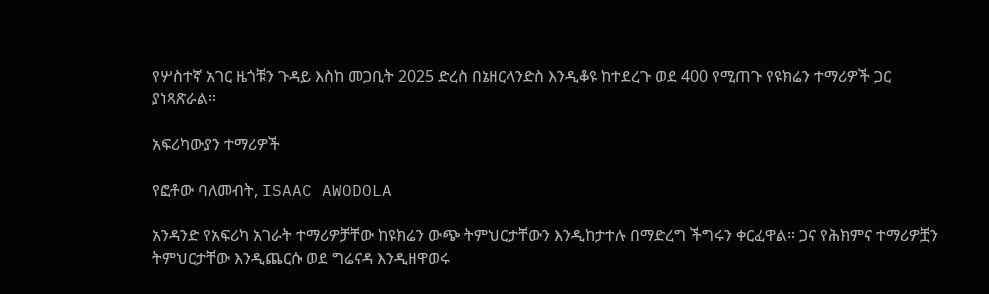የሦስተኛ አገር ዜጎቹን ጉዳይ እስከ መጋቢት 2025 ድረስ በኔዘርላንድስ እንዲቆዩ ከተደረጉ ወደ 400 የሚጠጉ የዩክሬን ተማሪዎች ጋር ያነጻጽራል።

አፍሪካውያን ተማሪዎች

የፎቶው ባለመብት, ISAAC AWODOLA

አንዳንድ የአፍሪካ አገራት ተማሪዎቻቸው ከዩክሬን ውጭ ትምህርታቸውን እንዲከታተሉ በማድረግ ችግሩን ቀርፈዋል። ጋና የሕክምና ተማሪዎቿን ትምህርታቸው እንዲጨርሱ ወደ ግሬናዳ እንዲዘዋወሩ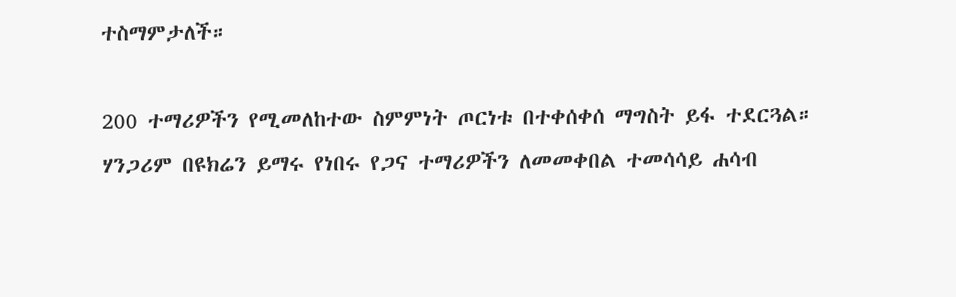ተስማምታለች።

200 ተማሪዎችን የሚመለከተው ስምምነት ጦርነቱ በተቀሰቀሰ ማግስት ይፋ ተደርጓል። ሃንጋሪም በዩክሬን ይማሩ የነበሩ የጋና ተማሪዎችን ለመመቀበል ተመሳሳይ ሐሳብ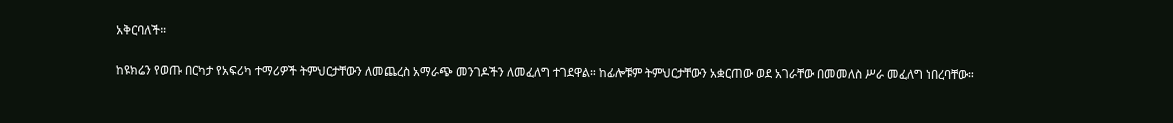አቅርባለች።

ከዩክሬን የወጡ በርካታ የአፍሪካ ተማሪዎች ትምህርታቸውን ለመጨረስ አማራጭ መንገዶችን ለመፈለግ ተገደዋል። ከፊሎቹም ትምህርታቸውን አቋርጠው ወደ አገራቸው በመመለስ ሥራ መፈለግ ነበረባቸው።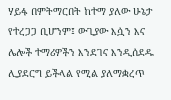ሃይፋ በምትማርበት ከተማ ያለው ሁኔታ የተረጋጋ ቢሆንም፤ ውጊያው እሷን እና ሌሎች ተማሪዎችን እንደገና እንዲሰደዱ ሊያደርግ ይችላል የሚል ያለማቋረጥ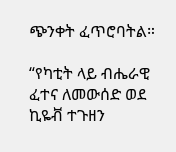ጭንቀት ፈጥሮባትል።

“የካቲት ላይ ብሔራዊ ፈተና ለመውሰድ ወደ ኪዬቭ ተጉዘን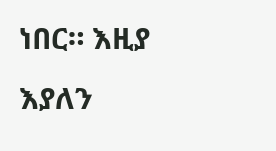ነበር። እዚያ እያለን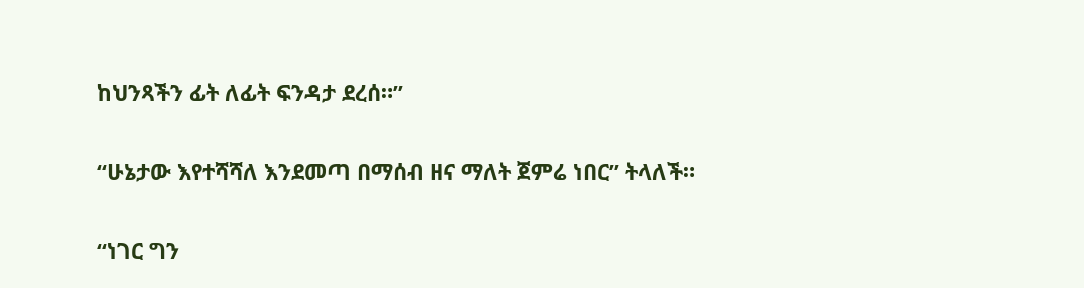ከህንጻችን ፊት ለፊት ፍንዳታ ደረሰ።”

“ሁኔታው እየተሻሻለ እንደመጣ በማሰብ ዘና ማለት ጀምሬ ነበር” ትላለች።

“ነገር ግን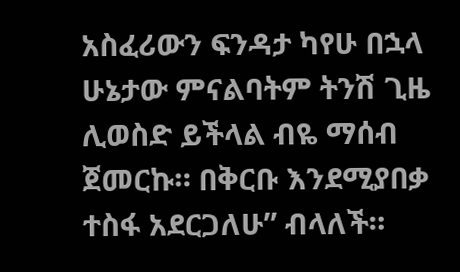አስፈሪውን ፍንዳታ ካየሁ በኋላ ሁኔታው ምናልባትም ትንሽ ጊዜ ሊወስድ ይችላል ብዬ ማሰብ ጀመርኩ። በቅርቡ እንደሚያበቃ ተስፋ አደርጋለሁ” ብላለች።